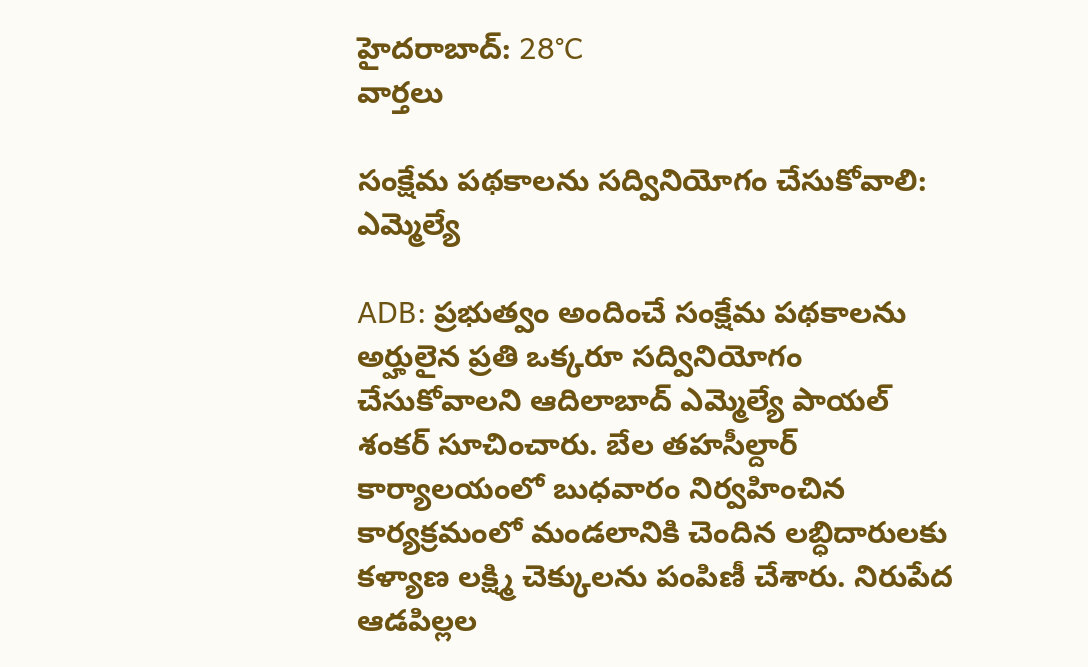హైదరాబాద్: 28°C
వార్తలు

సంక్షేమ పథకాలను సద్వినియోగం చేసుకోవాలి: ఎమ్మెల్యే

ADB: ప్రభుత్వం అందించే సంక్షేమ పథకాలను అర్హులైన ప్రతి ఒక్కరూ సద్వినియోగం చేసుకోవాలని ఆదిలాబాద్ ఎమ్మెల్యే పాయల్ శంకర్ సూచించారు. బేల తహసీల్దార్ కార్యాలయంలో బుధవారం నిర్వహించిన కార్యక్రమంలో మండలానికి చెందిన లబ్ధిదారులకు కళ్యాణ లక్ష్మి చెక్కులను పంపిణీ చేశారు. నిరుపేద ఆడపిల్లల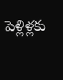పెళ్లిళ్లకు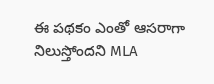ఈ పథకం ఎంతో ఆసరాగా నిలుస్తోందని MLA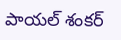పాయల్ శంకర్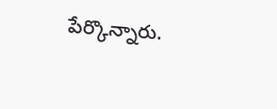పేర్కొన్నారు.